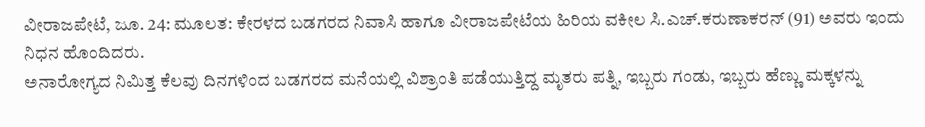ವೀರಾಜಪೇಟೆ, ಜೂ. 24: ಮೂಲತ: ಕೇರಳದ ಬಡಗರದ ನಿವಾಸಿ ಹಾಗೂ ವೀರಾಜಪೇಟೆಯ ಹಿರಿಯ ವಕೀಲ ಸಿ.ಎಚ್.ಕರುಣಾಕರನ್ (91) ಅವರು ಇಂದು ನಿಧನ ಹೊಂದಿದರು.
ಅನಾರೋಗ್ಯದ ನಿಮಿತ್ತ ಕೆಲವು ದಿನಗಳಿಂದ ಬಡಗರದ ಮನೆಯಲ್ಲಿ ವಿಶ್ರಾಂತಿ ಪಡೆಯುತ್ತಿದ್ದ ಮೃತರು ಪತ್ನಿ, ಇಬ್ಬರು ಗಂಡು, ಇಬ್ಬರು ಹೆಣ್ಣು ಮಕ್ಕಳನ್ನು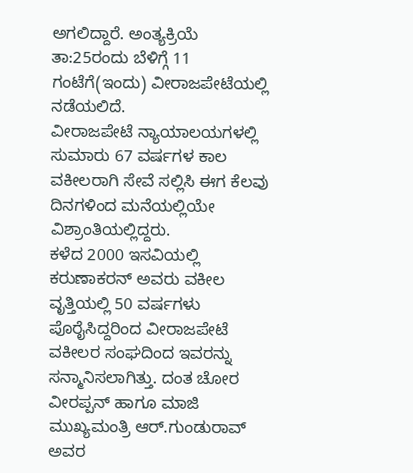ಅಗಲಿದ್ದಾರೆ. ಅಂತ್ಯಕ್ರಿಯೆ ತಾ:25ರಂದು ಬೆಳಿಗ್ಗೆ 11 ಗಂಟೆಗೆ(ಇಂದು) ವೀರಾಜಪೇಟೆಯಲ್ಲಿ ನಡೆಯಲಿದೆ.
ವೀರಾಜಪೇಟೆ ನ್ಯಾಯಾಲಯಗಳಲ್ಲಿ ಸುಮಾರು 67 ವರ್ಷಗಳ ಕಾಲ ವಕೀಲರಾಗಿ ಸೇವೆ ಸಲ್ಲಿಸಿ ಈಗ ಕೆಲವು ದಿನಗಳಿಂದ ಮನೆಯಲ್ಲಿಯೇ ವಿಶ್ರಾಂತಿಯಲ್ಲಿದ್ದರು.
ಕಳೆದ 2000 ಇಸವಿಯಲ್ಲಿ ಕರುಣಾಕರನ್ ಅವರು ವಕೀಲ ವೃತ್ತಿಯಲ್ಲಿ 50 ವರ್ಷಗಳು ಪೊರೈಸಿದ್ದರಿಂದ ವೀರಾಜಪೇಟೆ ವಕೀಲರ ಸಂಘದಿಂದ ಇವರನ್ನು ಸನ್ಮಾನಿಸಲಾಗಿತ್ತು. ದಂತ ಚೋರ ವೀರಪ್ಪನ್ ಹಾಗೂ ಮಾಜಿ ಮುಖ್ಯಮಂತ್ರಿ ಆರ್.ಗುಂಡುರಾವ್ ಅವರ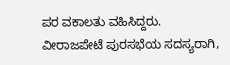ಪರ ವಕಾಲತು ವಹಿಸಿದ್ದರು.
ವೀರಾಜಪೇಟೆ ಪುರಸಭೆಯ ಸದಸ್ಯರಾಗಿ,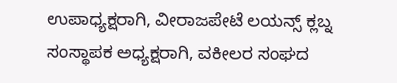ಉಪಾಧ್ಯಕ್ಷರಾಗಿ, ವೀರಾಜಪೇಟೆ ಲಯನ್ಸ್ ಕ್ಲಬ್ನ ಸಂಸ್ಥಾಪಕ ಅಧ್ಯಕ್ಷರಾಗಿ, ವಕೀಲರ ಸಂಘದ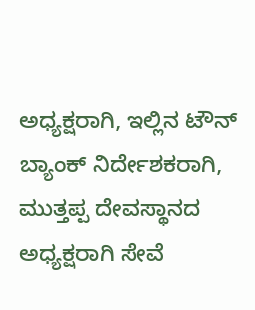ಅಧ್ಯಕ್ಷರಾಗಿ, ಇಲ್ಲಿನ ಟೌನ್ ಬ್ಯಾಂಕ್ ನಿರ್ದೇಶಕರಾಗಿ, ಮುತ್ತಪ್ಪ ದೇವಸ್ಥಾನದ ಅಧ್ಯಕ್ಷರಾಗಿ ಸೇವೆ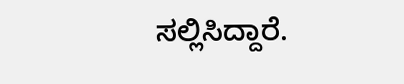ಸಲ್ಲಿಸಿದ್ದಾರೆ.